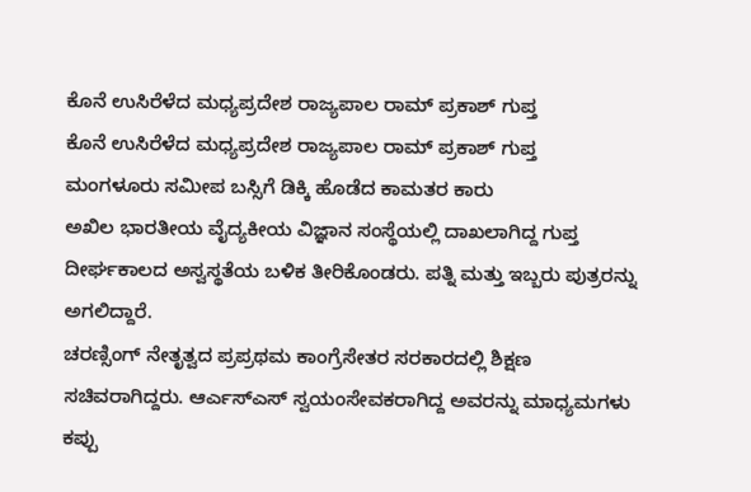ಕೊನೆ ಉಸಿರೆಳೆದ ಮಧ್ಯಪ್ರದೇಶ ರಾಜ್ಯಪಾಲ ರಾಮ್ ಪ್ರಕಾಶ್ ಗುಪ್ತ
ಕೊನೆ ಉಸಿರೆಳೆದ ಮಧ್ಯಪ್ರದೇಶ ರಾಜ್ಯಪಾಲ ರಾಮ್ ಪ್ರಕಾಶ್ ಗುಪ್ತ
ಮಂಗಳೂರು ಸಮೀಪ ಬಸ್ಸಿಗೆ ಡಿಕ್ಕಿ ಹೊಡೆದ ಕಾಮತರ ಕಾರು
ಅಖಿಲ ಭಾರತೀಯ ವೈದ್ಯಕೀಯ ವಿಜ್ಞಾನ ಸಂಸ್ಥೆಯಲ್ಲಿ ದಾಖಲಾಗಿದ್ದ ಗುಪ್ತ ದೀರ್ಘಕಾಲದ ಅಸ್ವಸ್ಥತೆಯ ಬಳಿಕ ತೀರಿಕೊಂಡರು. ಪತ್ನಿ ಮತ್ತು ಇಬ್ಬರು ಪುತ್ರರನ್ನು ಅಗಲಿದ್ದಾರೆ.
ಚರಣ್ಸಿಂಗ್ ನೇತೃತ್ವದ ಪ್ರಪ್ರಥಮ ಕಾಂಗ್ರೆಸೇತರ ಸರಕಾರದಲ್ಲಿ ಶಿಕ್ಷಣ ಸಚಿವರಾಗಿದ್ದರು. ಆರ್ಎಸ್ಎಸ್ ಸ್ವಯಂಸೇವಕರಾಗಿದ್ದ ಅವರನ್ನು ಮಾಧ್ಯಮಗಳು ಕಪ್ಪು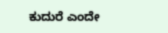ಕುದುರೆ ಎಂದೇ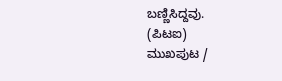ಬಣ್ಣಿಸಿದ್ದವು.
(ಪಿಟಐ)
ಮುಖಪುಟ /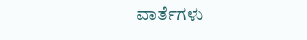ವಾರ್ತೆಗಳು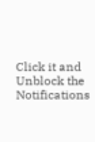Click it and Unblock the Notifications